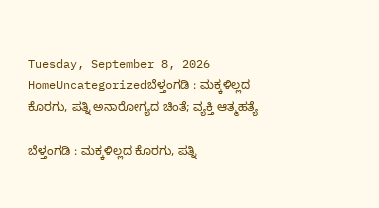Tuesday, September 8, 2026
HomeUncategorizedಬೆಳ್ತಂಗಡಿ : ಮಕ್ಕಳಿಲ್ಲದ ಕೊರಗು, ಪತ್ನಿ ಅನಾರೋಗ್ಯದ ಚಿಂತೆ; ವ್ಯಕ್ತಿ ಆತ್ಮಹತ್ಯೆ

ಬೆಳ್ತಂಗಡಿ : ಮಕ್ಕಳಿಲ್ಲದ ಕೊರಗು, ಪತ್ನಿ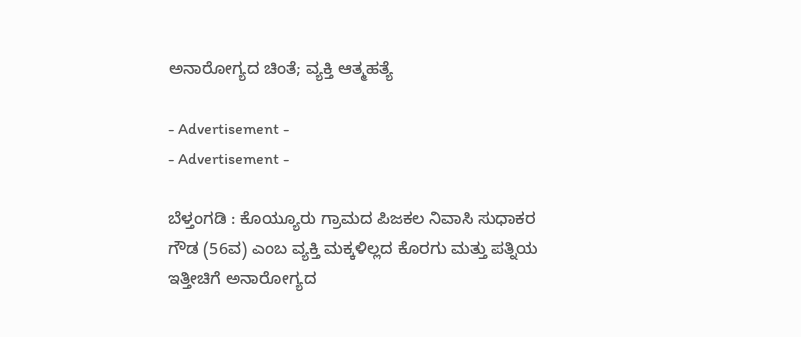ಅನಾರೋಗ್ಯದ ಚಿಂತೆ; ವ್ಯಕ್ತಿ ಆತ್ಮಹತ್ಯೆ

- Advertisement -
- Advertisement -

ಬೆಳ್ತಂಗಡಿ : ಕೊಯ್ಯೂರು ಗ್ರಾಮದ ಪಿಜಕಲ ನಿವಾಸಿ ಸುಧಾಕರ ಗೌಡ (56ವ) ಎಂಬ ವ್ಯಕ್ತಿ ಮಕ್ಕಳಿಲ್ಲದ ಕೊರಗು ಮತ್ತು ಪತ್ನಿಯ ಇತ್ತೀಚಿಗೆ ಅನಾರೋಗ್ಯದ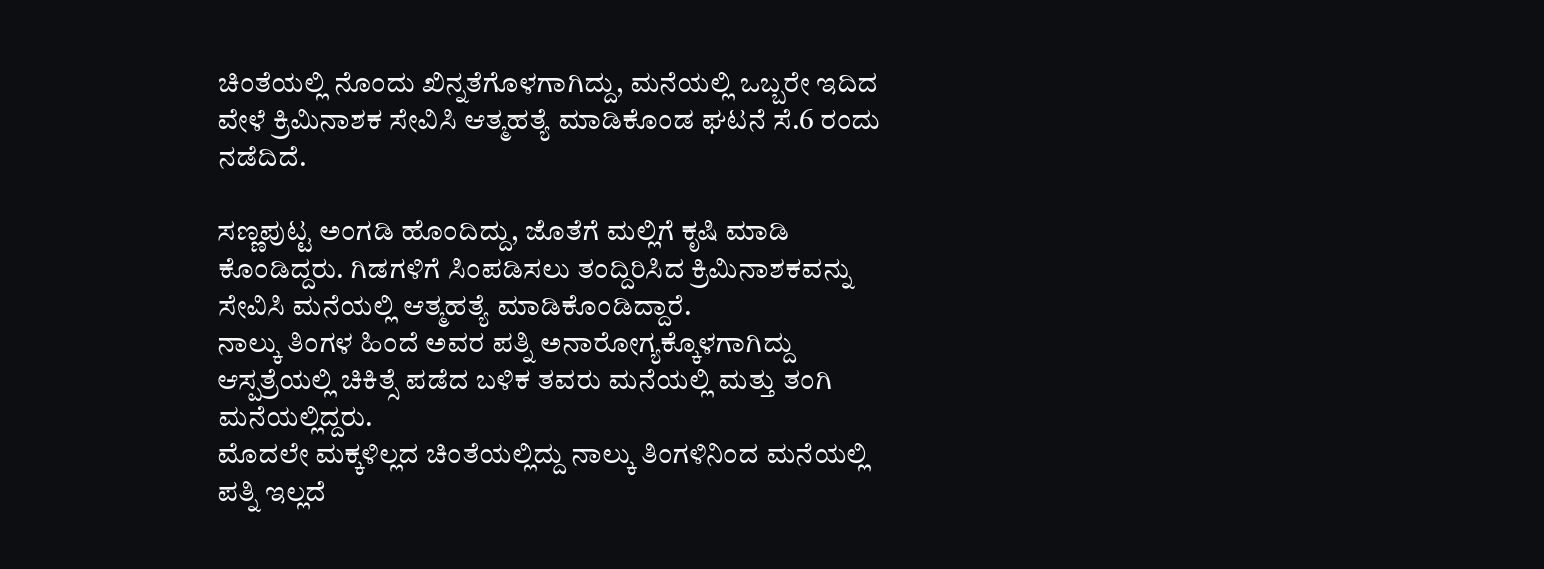ಚಿಂತೆಯಲ್ಲಿ ನೊಂದು ಖಿನ್ನತೆಗೊಳಗಾಗಿದ್ದು, ಮನೆಯಲ್ಲಿ ಒಬ್ಬರೇ ಇದಿದ ವೇಳೆ ಕ್ರಿಮಿನಾಶಕ ಸೇವಿಸಿ ಆತ್ಮಹತ್ಯೆ ಮಾಡಿಕೊಂಡ ಘಟನೆ ಸೆ.6 ರಂದು ನಡೆದಿದೆ.

ಸಣ್ಣಪುಟ್ಟ ಅಂಗಡಿ ಹೊಂದಿದ್ದು, ಜೊತೆಗೆ ಮಲ್ಲಿಗೆ ಕೃಷಿ ಮಾಡಿ ಕೊಂಡಿದ್ದರು. ಗಿಡಗಳಿಗೆ ಸಿಂಪಡಿಸಲು ತಂದ್ದಿರಿಸಿದ ಕ್ರಿಮಿನಾಶಕವನ್ನು ಸೇವಿಸಿ ಮನೆಯಲ್ಲಿ ಆತ್ಮಹತ್ಯೆ ಮಾಡಿಕೊಂಡಿದ್ದಾರೆ.
ನಾಲ್ಕು ತಿಂಗಳ ಹಿಂದೆ ಅವರ ಪತ್ನಿ ಅನಾರೋಗ್ಯಕ್ಕೊಳಗಾಗಿದ್ದು ಆಸ್ಪತ್ರೆಯಲ್ಲಿ ಚಿಕಿತ್ಸೆ ಪಡೆದ ಬಳಿಕ ತವರು ಮನೆಯಲ್ಲಿ ಮತ್ತು ತಂಗಿ ಮನೆಯಲ್ಲಿದ್ದರು.
ಮೊದಲೇ ಮಕ್ಕಳಿಲ್ಲದ ಚಿಂತೆಯಲ್ಲಿದ್ದು ನಾಲ್ಕು ತಿಂಗಳಿನಿಂದ ಮನೆಯಲ್ಲಿ ಪತ್ನಿ ಇಲ್ಲದೆ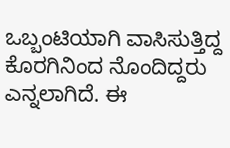ಒಬ್ಬಂಟಿಯಾಗಿ ವಾಸಿಸುತ್ತಿದ್ದ ಕೊರಗಿನಿಂದ ನೊಂದಿದ್ದರು ಎನ್ನಲಾಗಿದೆ. ಈ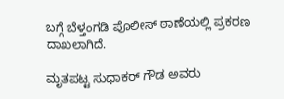ಬಗ್ಗೆ ಬೆಳ್ತಂಗಡಿ ಪೊಲೀಸ್ ಠಾಣೆಯಲ್ಲಿ ಪ್ರಕರಣ ದಾಖಲಾಗಿದೆ.

ಮೃತಪಟ್ಟ ಸುಧಾಕರ್ ಗೌಡ ಅವರು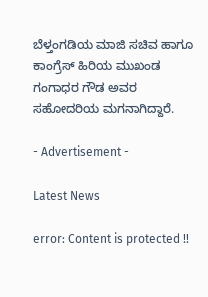ಬೆಳ್ತಂಗಡಿಯ ಮಾಜಿ ಸಚಿವ ಹಾಗೂ ಕಾಂಗ್ರೆಸ್‌ ಹಿರಿಯ ಮುಖಂಡ ಗಂಗಾಧರ ಗೌಡ ಅವರ ಸಹೋದರಿಯ ಮಗನಾಗಿದ್ದಾರೆ.

- Advertisement -

Latest News

error: Content is protected !!